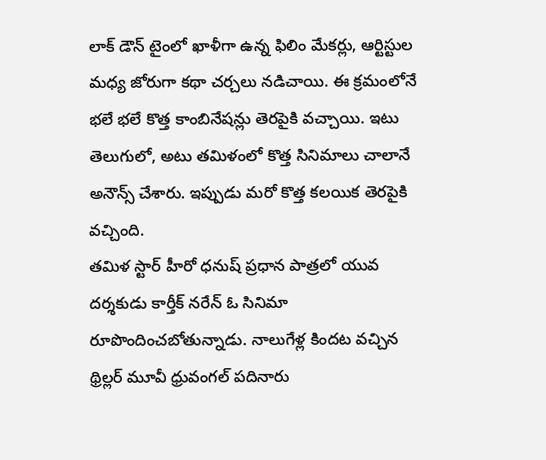లాక్ డౌన్ టైంలో ఖాళీగా ఉన్న ఫిలిం మేకర్లు, ఆర్టిస్టుల మధ్య జోరుగా కథా చర్చలు నడిచాయి. ఈ క్రమంలోనే భలే భలే కొత్త కాంబినేషన్లు తెరపైకి వచ్చాయి. ఇటు తెలుగులో, అటు తమిళంలో కొత్త సినిమాలు చాలానే అనౌన్స్ చేశారు. ఇప్పుడు మరో కొత్త కలయిక తెరపైకి వచ్చింది.
తమిళ స్టార్ హీరో ధనుష్ ప్రధాన పాత్రలో యువ దర్శకుడు కార్తీక్ నరేన్ ఓ సినిమా రూపొందించబోతున్నాడు. నాలుగేళ్ల కిందట వచ్చిన థ్రిల్లర్ మూవీ ధ్రువంగల్ పదినారు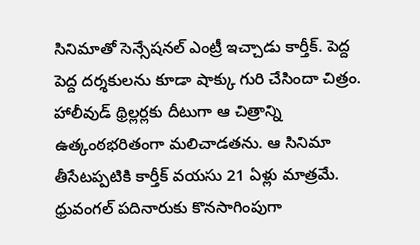సినిమాతో సెన్సేషనల్ ఎంట్రీ ఇచ్చాడు కార్తీక్. పెద్ద పెద్ద దర్శకులను కూడా షాక్కు గురి చేసిందా చిత్రం. హాలీవుడ్ థ్రిల్లర్లకు దీటుగా ఆ చిత్రాన్ని ఉత్కంఠభరితంగా మలిచాడతను. ఆ సినిమా తీసేటప్పటికి కార్తీక్ వయసు 21 ఏళ్లు మాత్రమే.
ధ్రువంగల్ పదినారుకు కొనసాగింపుగా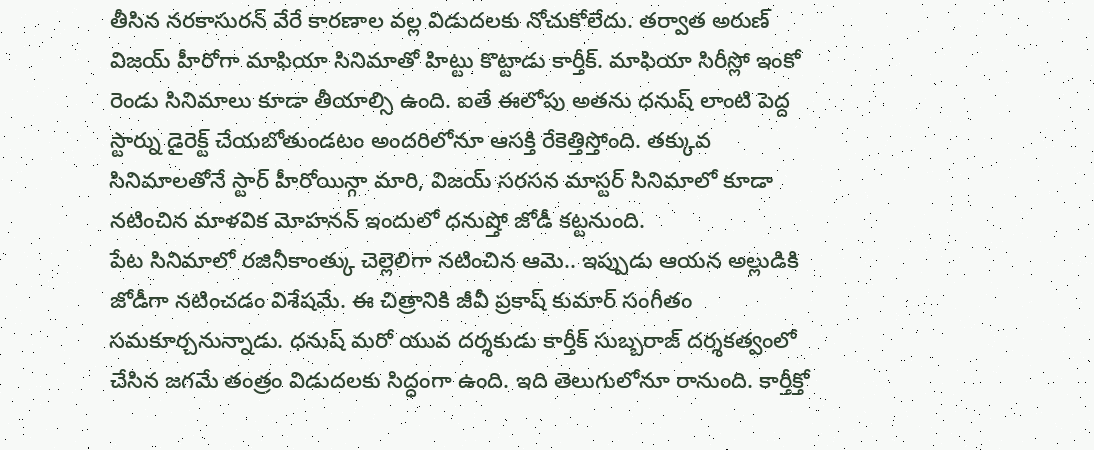తీసిన నరకాసురన్ వేరే కారణాల వల్ల విడుదలకు నోచుకోలేదు. తర్వాత అరుణ్ విజయ్ హీరోగా మాఫియా సినిమాతో హిట్టు కొట్టాడు కార్తీక్. మాఫియా సిరీస్లో ఇంకో రెండు సినిమాలు కూడా తీయాల్సి ఉంది. ఐతే ఈలోపు అతను ధనుష్ లాంటి పెద్ద స్టార్ను డైరెక్ట్ చేయబోతుండటం అందరిలోనూ ఆసక్తి రేకెత్తిస్తోంది. తక్కువ సినిమాలతోనే స్టార్ హీరోయిన్గా మారి, విజయ్ సరసన మాస్టర్ సినిమాలో కూడా నటించిన మాళవిక మోహనన్ ఇందులో ధనుష్తో జోడీ కట్టనుంది.
పేట సినిమాలో రజినీకాంత్కు చెల్లెలిగా నటించిన ఆమె.. ఇప్పుడు ఆయన అల్లుడికి జోడీగా నటించడం విశేషమే. ఈ చిత్రానికి జీవీ ప్రకాష్ కుమార్ సంగీతం సమకూర్చనున్నాడు. ధనుష్ మరో యువ దర్శకుడు కార్తీక్ సుబ్బరాజ్ దర్శకత్వంలో చేసిన జగమే తంత్రం విడుదలకు సిద్ధంగా ఉంది. ఇది తెలుగులోనూ రానుంది. కార్తీక్తో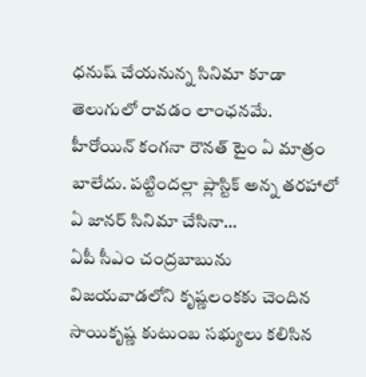ధనుష్ చేయనున్న సినిమా కూడా తెలుగులో రావడం లాంఛనమే.
హీరోయిన్ కంగనా రౌనత్ టైం ఏ మాత్రం బాలేదు. పట్టిందల్లా ప్లాస్టిక్ అన్న తరహాలో ఏ జానర్ సినిమా చేసినా…
ఏపీ సీఎం చంద్రబాబును విజయవాడలోని కృష్ణలంకకు చెందిన సాయికృష్ణ కుటుంబ సభ్యులు కలిసిన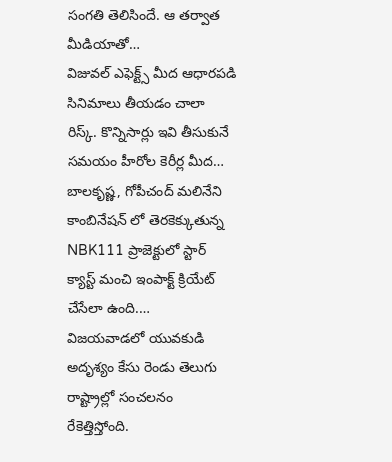సంగతి తెలిసిందే. ఆ తర్వాత మీడియాతో…
విజువల్ ఎఫెక్ట్స్ మీద ఆధారపడి సినిమాలు తీయడం చాలా రిస్క్. కొన్నిసార్లు ఇవి తీసుకునే సమయం హీరోల కెరీర్ల మీద…
బాలకృష్ణ, గోపీచంద్ మలినేని కాంబినేషన్ లో తెరకెక్కుతున్న NBK111 ప్రాజెక్టులో స్టార్ క్యాస్ట్ మంచి ఇంపాక్ట్ క్రియేట్ చేసేలా ఉంది.…
విజయవాడలో యువకుడి అదృశ్యం కేసు రెండు తెలుగు రాష్ట్రాల్లో సంచలనం రేకెత్తిస్తోంది.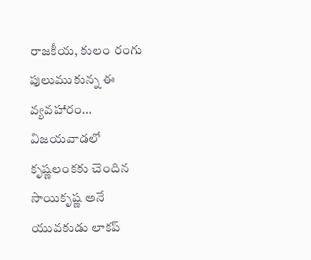రాజకీయ, కులం రంగు పులుముకున్న ఈ వ్యవహారం…
విజయవాడలో కృష్ణలంకకు చెందిన సాయికృష్ణ అనే యువకుడు లాకప్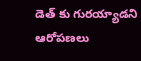డెత్ కు గురయ్యాడని ఆరోపణలు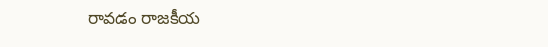రావడం రాజకీయ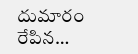దుమారం రేపిన…